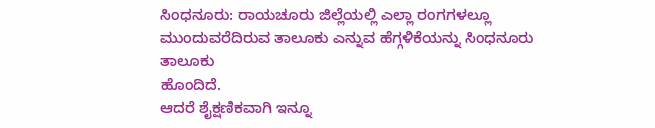ಸಿಂಧನೂರು: ರಾಯಚೂರು ಜಿಲ್ಲೆಯಲ್ಲಿ ಎಲ್ಲಾ ರಂಗಗಳಲ್ಲೂ ಮುಂದುವರೆದಿರುವ ತಾಲೂಕು ಎನ್ನುವ ಹೆಗ್ಗಳಿಕೆಯನ್ನು ಸಿಂಧನೂರು ತಾಲೂಕು
ಹೊಂದಿದೆ.
ಆದರೆ ಶೈಕ್ಷಣಿಕವಾಗಿ ಇನ್ನೂ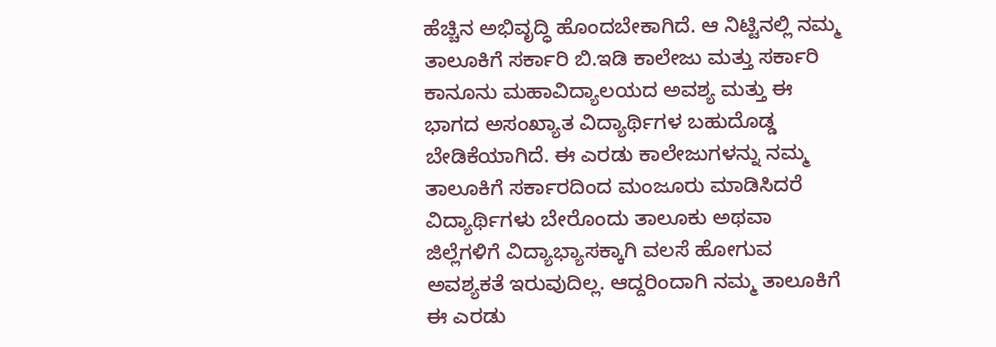ಹೆಚ್ಚಿನ ಅಭಿವೃದ್ಧಿ ಹೊಂದಬೇಕಾಗಿದೆ. ಆ ನಿಟ್ಟಿನಲ್ಲಿ ನಮ್ಮ ತಾಲೂಕಿಗೆ ಸರ್ಕಾರಿ ಬಿ.ಇಡಿ ಕಾಲೇಜು ಮತ್ತು ಸರ್ಕಾರಿ ಕಾನೂನು ಮಹಾವಿದ್ಯಾಲಯದ ಅವಶ್ಯ ಮತ್ತು ಈ ಭಾಗದ ಅಸಂಖ್ಯಾತ ವಿದ್ಯಾರ್ಥಿಗಳ ಬಹುದೊಡ್ಡ ಬೇಡಿಕೆಯಾಗಿದೆ. ಈ ಎರಡು ಕಾಲೇಜುಗಳನ್ನು ನಮ್ಮ ತಾಲೂಕಿಗೆ ಸರ್ಕಾರದಿಂದ ಮಂಜೂರು ಮಾಡಿಸಿದರೆ ವಿದ್ಯಾರ್ಥಿಗಳು ಬೇರೊಂದು ತಾಲೂಕು ಅಥವಾ ಜಿಲ್ಲೆಗಳಿಗೆ ವಿದ್ಯಾಭ್ಯಾಸಕ್ಕಾಗಿ ವಲಸೆ ಹೋಗುವ ಅವಶ್ಯಕತೆ ಇರುವುದಿಲ್ಲ. ಆದ್ದರಿಂದಾಗಿ ನಮ್ಮ ತಾಲೂಕಿಗೆ ಈ ಎರಡು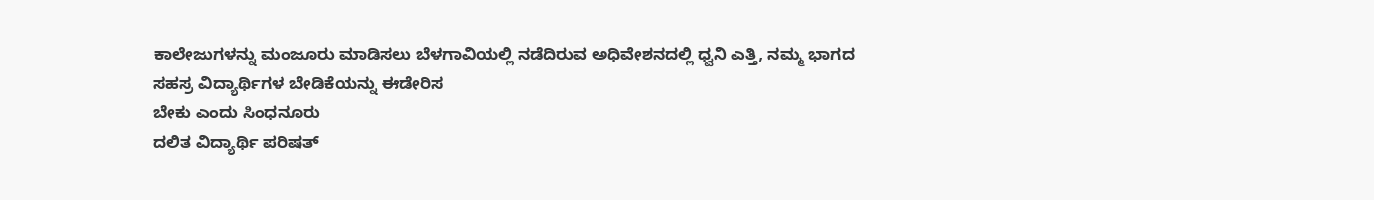ಕಾಲೇಜುಗಳನ್ನು ಮಂಜೂರು ಮಾಡಿಸಲು ಬೆಳಗಾವಿಯಲ್ಲಿ ನಡೆದಿರುವ ಅಧಿವೇಶನದಲ್ಲಿ ಧ್ವನಿ ಎತ್ತಿ, ನಮ್ಮ ಭಾಗದ ಸಹಸ್ರ ವಿದ್ಯಾರ್ಥಿಗಳ ಬೇಡಿಕೆಯನ್ನು ಈಡೇರಿಸ
ಬೇಕು ಎಂದು ಸಿಂಧನೂರು
ದಲಿತ ವಿದ್ಯಾರ್ಥಿ ಪರಿಷತ್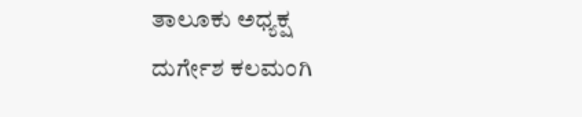ತಾಲೂಕು ಅಧ್ಯಕ್ಷ
ದುರ್ಗೇಶ ಕಲಮಂಗಿ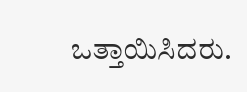ಒತ್ತಾಯಿಸಿದರು.